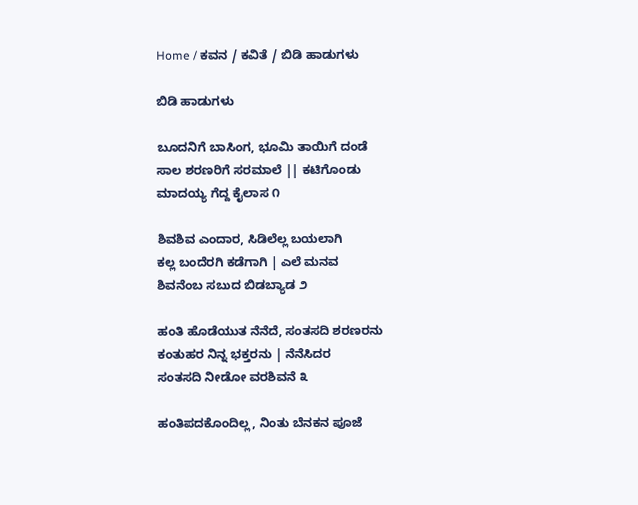Home / ಕವನ / ಕವಿತೆ / ಬಿಡಿ ಹಾಡುಗಳು

ಬಿಡಿ ಹಾಡುಗಳು

ಬೂದನಿಗೆ ಬಾಸಿಂಗ, ಭೂಮಿ ತಾಯಿಗೆ ದಂಡೆ
ಸಾಲ ಶರಣರಿಗೆ ಸರಮಾಲೆ || ಕಟಿಗೊಂಡು
ಮಾದಯ್ಯ ಗೆದ್ದ ಕೈಲಾಸ ೧

ಶಿವಶಿವ ಎಂದಾರ, ಸಿಡಿಲೆಲ್ಲ ಬಯಲಾಗಿ
ಕಲ್ಲ ಬಂದೆರಗಿ ಕಡೆಗಾಗಿ | ಎಲೆ ಮನವ
ಶಿವನೆಂಬ ಸಬುದ ಬಿಡಬ್ಯಾಡ ೨

ಹಂತಿ ಹೊಡೆಯುತ ನೆನೆದೆ, ಸಂತಸದಿ ಶರಣರನು
ಕಂತುಹರ ನಿನ್ನ ಭಕ್ತರನು | ನೆನೆಸಿದರ
ಸಂತಸದಿ ನೀಡೋ ವರಶಿವನೆ ೩

ಹಂತಿಪದಕೊಂದಿಲ್ಲ, ನಿಂತು ಬೆನಕನ ಪೂಜೆ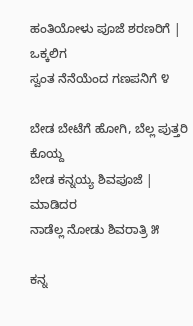ಹಂತಿಯೋಳು ಪೂಜೆ ಶರಣರಿಗೆ | ಒಕ್ಕಲಿಗ
ಸ್ವಂತ ನೆನೆಯೆಂದ ಗಣಪನಿಗೆ ೪

ಬೇಡ ಬೇಟೆಗೆ ಹೋಗಿ, ಬೆಲ್ಲ ಪುತ್ತರಿ ಕೊಯ್ದ
ಬೇಡ ಕನ್ನಯ್ಯ ಶಿವಪೂಜೆ | ಮಾಡಿದರ
ನಾಡೆಲ್ಲ ನೋಡು ಶಿವರಾತ್ರಿ ೫

ಕನ್ನ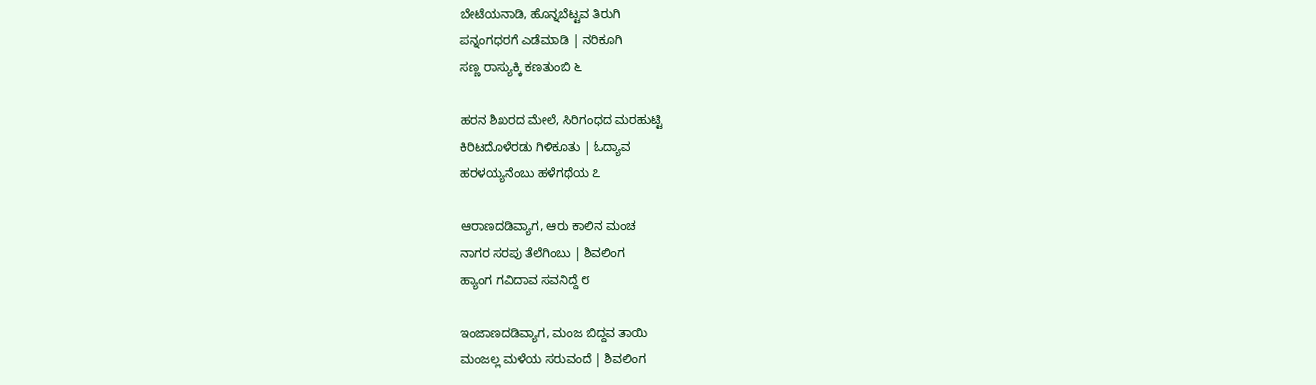ಬೇಟೆಯನಾಡಿ, ಹೊನ್ನಬೆಟ್ಟವ ತಿರುಗಿ
ಪನ್ನಂಗಧರಗೆ ಎಡೆಮಾಡಿ | ನರಿಕೂಗಿ
ಸಣ್ಣ ರಾಸ್ಯುಕ್ಕಿ ಕಣತುಂಬಿ ೬

ಹರನ ಶಿಖರದ ಮೇಲೆ, ಸಿರಿಗಂಧದ ಮರಹುಟ್ಟಿ
ಕಿರಿಟದೊಳೆರಡು ಗಿಳಿಕೂತು | ಓದ್ಯಾವ
ಹರಳಯ್ಯನೆಂಬು ಹಳೆಗಥೆಯ ೭

ಆರಾಣದಡಿವ್ಯಾಗ, ಆರು ಕಾಲಿನ ಮಂಚ
ನಾಗರ ಸರಪು ತೆಲೆಗಿಂಬು | ಶಿವಲಿಂಗ
ಹ್ಯಾಂಗ ಗವಿದಾವ ಸವನಿದ್ದೆ ೮

ಇಂಜಾಣದಡಿವ್ಯಾಗ, ಮಂಜ ಬಿದ್ದವ ತಾಯಿ
ಮಂಜಲ್ಲ ಮಳೆಯ ಸರುವಂದೆ | ಶಿವಲಿಂಗ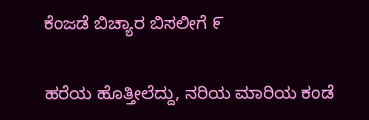ಕೆಂಜಡೆ ಬಿಚ್ಯಾರ ಬಿಸಲೀಗೆ ೯

ಹರೆಯ ಹೊತ್ತೀಲೆದ್ದು, ನರಿಯ ಮಾರಿಯ ಕಂಡೆ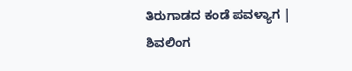ತಿರುಗಾಡದ ಕಂಡೆ ಪವಳ್ಯಾಗ | ಶಿವಲಿಂಗ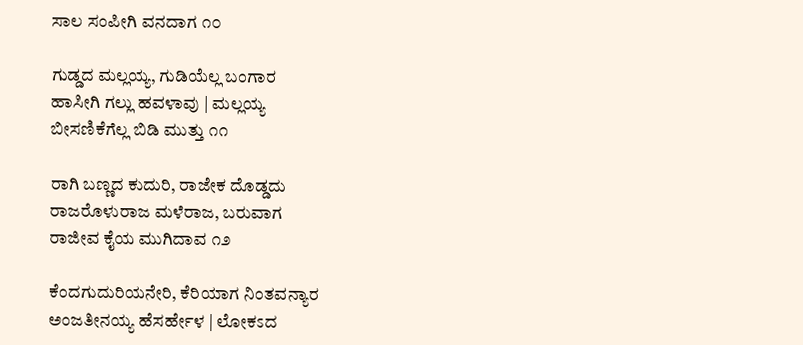ಸಾಲ ಸಂಪೀಗಿ ವನದಾಗ ೧೦

ಗುಡ್ಡದ ಮಲ್ಲಯ್ಯ, ಗುಡಿಯೆಲ್ಲ ಬಂಗಾರ
ಹಾಸೀಗಿ ಗಲ್ಲು ಹವಳಾವು | ಮಲ್ಲಯ್ಯ
ಬೀಸಣಿಕೆಗೆಲ್ಲ ಬಿಡಿ ಮುತ್ತು ೧೧

ರಾಗಿ ಬಣ್ಣದ ಕುದುರಿ, ರಾಜೇಕ ದೊಡ್ಡದು
ರಾಜರೊಳುರಾಜ ಮಳೆರಾಜ, ಬರುವಾಗ
ರಾಜೀವ ಕೈಯ ಮುಗಿದಾವ ೧೨

ಕೆಂದಗುದುರಿಯನೇರಿ, ಕೆರಿಯಾಗ ನಿಂತವನ್ಯಾರ
ಅಂಜತೀನಯ್ಯ ಹೆಸರ್ಹೇಳ | ಲೋಕಽದ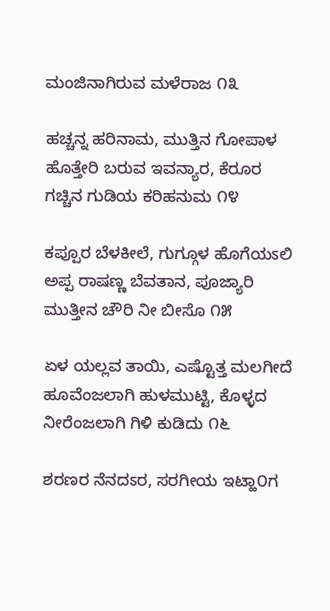ಮಂಜಿನಾಗಿರುವ ಮಳೆರಾಜ ೧೩

ಹಚ್ಚನ್ನ ಹರಿನಾಮ, ಮುತ್ತಿನ ಗೋಪಾಳ
ಹೊತ್ತೇರಿ ಬರುವ ಇವನ್ಯಾರ, ಕೆರೂರ
ಗಚ್ಚಿನ ಗುಡಿಯ ಕರಿಹನುಮ ೧೪

ಕಪ್ಪೂರ ಬೆಳಕೀಲೆ, ಗುಗ್ಗೂಳ ಹೊಗೆಯಽಲಿ
ಅಪ್ಪ ರಾಷಣ್ಣ ಬೆವತಾನ, ಪೂಜ್ಯಾರಿ
ಮುತ್ತೀನ ಚೌರಿ ನೀ ಬೀಸೊ ೧೫

ಏಳ ಯಲ್ಲವ ತಾಯಿ, ಎಷ್ಟೊತ್ತ ಮಲಗೀದೆ
ಹೂವೆಂಜಲಾಗಿ ಹುಳಮುಟ್ಟಿ, ಕೊಳ್ಳದ
ನೀರೆಂಜಲಾಗಿ ಗಿಳಿ ಕುಡಿದು ೧೬

ಶರಣರ ನೆನದಽರ, ಸರಗೀಯ ಇಟ್ಹಾ೦ಗ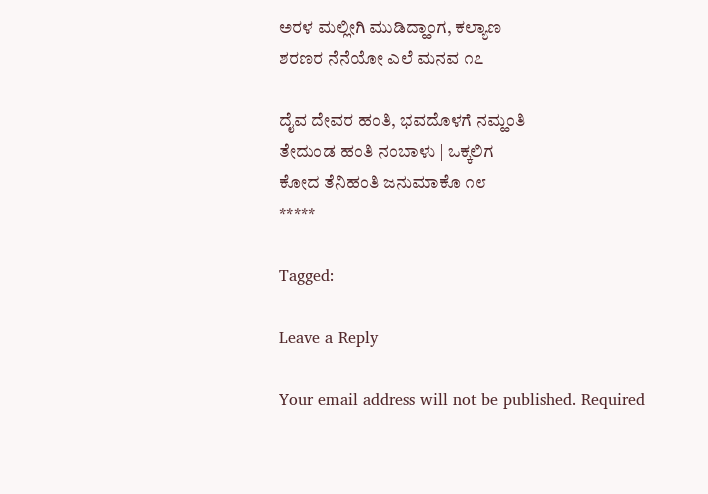ಅರಳ ಮಲ್ಲೀಗಿ ಮುಡಿದ್ಹಾಂಗ, ಕಲ್ಯಾಣ
ಶರಣರ ನೆನೆಯೋ ಎಲೆ ಮನವ ೧೭

ದೈವ ದೇವರ ಹಂತಿ, ಭವದೊಳಗೆ ನಮ್ಹಂತಿ
ತೇದುಂಡ ಹಂತಿ ನಂಬಾಳು | ಒಕ್ಕಲಿಗ
ಕೋದ ತೆನಿಹಂತಿ ಜನುಮಾಕೊ ೧೮
*****

Tagged:

Leave a Reply

Your email address will not be published. Required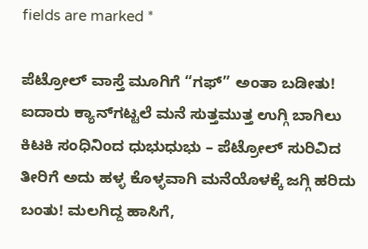fields are marked *

ಪೆಟ್ರೋಲ್ ವಾಸ್ತೆ ಮೂಗಿಗೆ “ಗಫ್” ಅಂತಾ ಬಡೀತು! ಐದಾರು ಕ್ಯಾನ್‌ಗಟ್ಟಲೆ ಮನೆ ಸುತ್ತಮುತ್ತ ಉಗ್ಗಿ ಬಾಗಿಲು ಕಿಟಕಿ ಸಂಧಿನಿಂದ ಧುಭುಧುಭು – ಪೆಟ್ರೋಲ್ ಸುರಿವಿದ ತೀರಿಗೆ ಅದು ಹಳ್ಳ ಕೊಳ್ಳವಾಗಿ ಮನೆಯೊಳಕ್ಕೆ ಜಗ್ಗಿ ಹರಿದು ಬಂತು! ಮಲಗಿದ್ದ ಹಾಸಿಗೆ,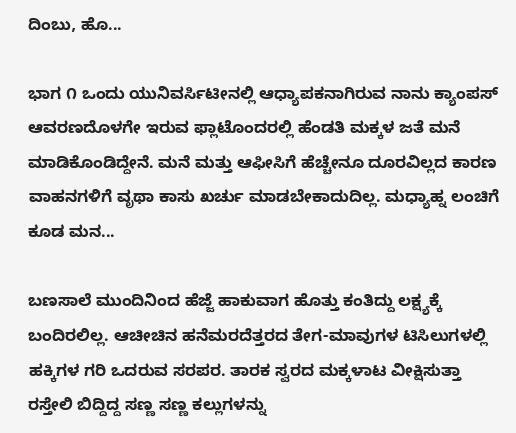ದಿಂಬು, ಹೊ...

ಭಾಗ ೧ ಒಂದು ಯುನಿವರ್ಸಿಟೀನಲ್ಲಿ ಆಧ್ಯಾಪಕನಾಗಿರುವ ನಾನು ಕ್ಯಾಂಪಸ್ ಆವರಣದೊಳಗೇ ಇರುವ ಫ್ಲಾಟೊಂದರಲ್ಲಿ ಹೆಂಡತಿ ಮಕ್ಕಳ ಜತೆ ಮನೆ ಮಾಡಿಕೊಂಡಿದ್ದೇನೆ. ಮನೆ ಮತ್ತು ಆಫೀಸಿಗೆ ಹೆಚ್ಚೇನೂ ದೂರವಿಲ್ಲದ ಕಾರಣ ವಾಹನಗಳಿಗೆ ವೃಥಾ ಕಾಸು ಖರ್ಚು ಮಾಡಬೇಕಾದುದಿಲ್ಲ. ಮಧ್ಯಾಹ್ನ ಲಂಚಿಗೆ ಕೂಡ ಮನ...

ಬಣಸಾಲೆ ಮುಂದಿನಿಂದ ಹೆಜ್ಜೆ ಹಾಕುವಾಗ ಹೊತ್ತು ಕಂತಿದ್ದು ಲಕ್ಷ್ಯಕ್ಕೆ ಬಂದಿರಲಿಲ್ಲ. ಆಚೀಚಿನ ಹನೆಮರದೆತ್ತರದ ತೇಗ-ಮಾವುಗಳ ಟಿಸಿಲುಗಳಲ್ಲಿ ಹಕ್ಕಿಗಳ ಗರಿ ಒದರುವ ಸರಪರ. ತಾರಕ ಸ್ವರದ ಮಕ್ಕಳಾಟ ವೀಕ್ಷಿಸುತ್ತಾ ರಸ್ತೇಲಿ ಬಿದ್ದಿದ್ದ ಸಣ್ಣ ಸಣ್ಣ ಕಲ್ಲುಗಳನ್ನು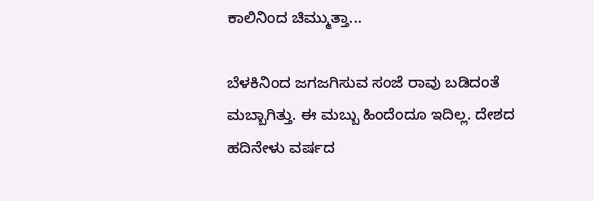ಕಾಲಿನಿಂದ ಚಿಮ್ಮುತ್ತಾ...

ಬೆಳಕಿನಿಂದ ಜಗಜಗಿಸುವ ಸಂಜೆ ರಾವು ಬಡಿದಂತೆ ಮಬ್ಬಾಗಿತ್ತು. ಈ ಮಬ್ಬು ಹಿಂದೆಂದೂ ಇದಿಲ್ಲ. ದೇಶದ ಹದಿನೇಳು ವರ್ಷದ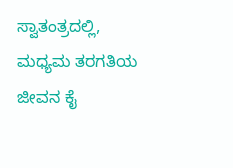ಸ್ವಾತಂತ್ರದಲ್ಲಿ, ಮಧ್ಯಮ ತರಗತಿಯ ಜೀವನ ಕೈ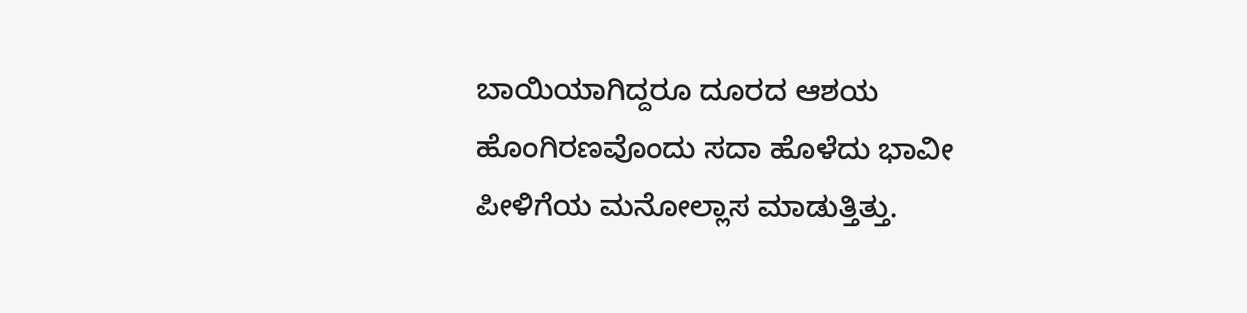ಬಾಯಿಯಾಗಿದ್ದರೂ ದೂರದ ಆಶಯ ಹೊಂಗಿರಣವೊಂದು ಸದಾ ಹೊಳೆದು ಭಾವೀ ಪೀಳಿಗೆಯ ಮನೋಲ್ಲಾಸ ಮಾಡುತ್ತಿತ್ತು.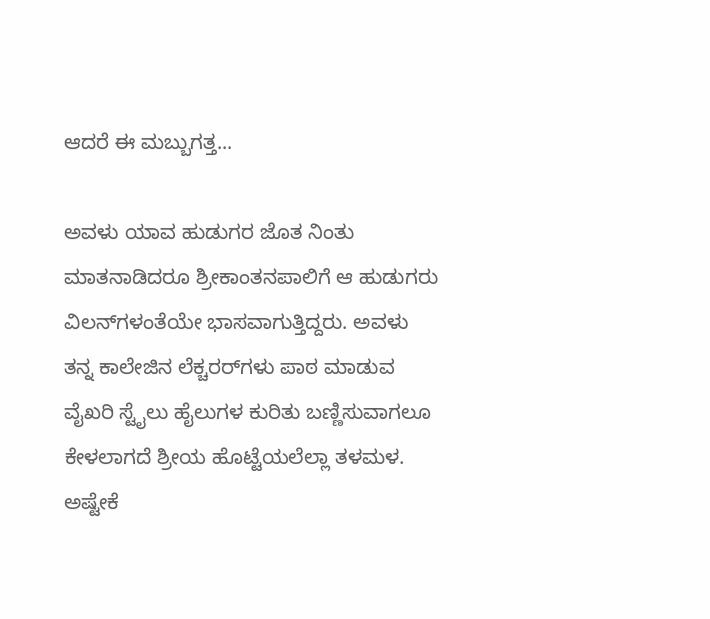ಆದರೆ ಈ ಮಬ್ಬುಗತ್ತ...

ಅವಳು ಯಾವ ಹುಡುಗರ ಜೊತ ನಿಂತು ಮಾತನಾಡಿದರೂ ಶ್ರೀಕಾಂತನಪಾಲಿಗೆ ಆ ಹುಡುಗರು ವಿಲನ್‌ಗಳಂತೆಯೇ ಭಾಸವಾಗುತ್ತಿದ್ದರು. ಅವಳು ತನ್ನ ಕಾಲೇಜಿನ ಲೆಕ್ಚರರ್‌ಗಳು ಪಾಠ ಮಾಡುವ ವೈಖರಿ ಸ್ಟೈಲು ಹೈಲುಗಳ ಕುರಿತು ಬಣ್ಣಿಸುವಾಗಲೂ ಕೇಳಲಾಗದೆ ಶ್ರೀಯ ಹೊಟ್ಟೆಯಲೆಲ್ಲಾ ತಳಮಳ. ಅಷ್ಟೇಕೆ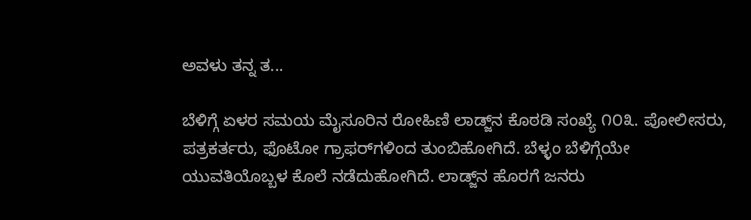ಅವಳು ತನ್ನ ತ...

ಬೆಳಿಗ್ಗೆ ಏಳರ ಸಮಯ ಮೈಸೂರಿನ ರೋಹಿಣಿ ಲಾಡ್ಜ್‌ನ ಕೊಠಡಿ ಸಂಖ್ಯೆ ೧೦೩. ಪೋಲೀಸರು, ಪತ್ರಕರ್ತರು, ಫೊಟೋ ಗ್ರಾಫರ್‌ಗಳಿಂದ ತುಂಬಿಹೋಗಿದೆ. ಬೆಳ್ಳಂ ಬೆಳಿಗ್ಗೆಯೇ ಯುವತಿಯೊಬ್ಬಳ ಕೊಲೆ ನಡೆದುಹೋಗಿದೆ. ಲಾಡ್ಜ್‌ನ ಹೊರಗೆ ಜನರು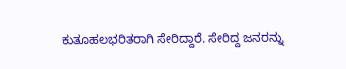ಕುತೂಹಲಭರಿತರಾಗಿ ಸೇರಿದ್ದಾರೆ. ಸೇರಿದ್ದ ಜನರನ್ನು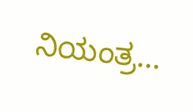ನಿಯಂತ್ರ...